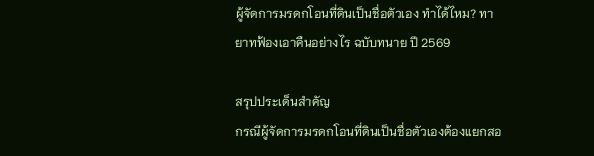ผู้จัดการมรดกโอนที่ดินเป็นชื่อตัวเอง ทำได้ไหม? ทายาทฟ้องเอาคืนอย่างไร ฉบับทนาย ปี 2569

สรุปประเด็นสำคัญ
กรณีผู้จัดการมรดกโอนที่ดินเป็นชื่อตัวเองต้องแยกสอ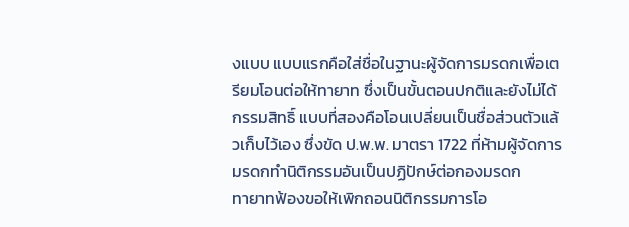งแบบ แบบแรกคือใส่ชื่อในฐานะผู้จัดการมรดกเพื่อเตรียมโอนต่อให้ทายาท ซึ่งเป็นขั้นตอนปกติและยังไม่ได้กรรมสิทธิ์ แบบที่สองคือโอนเปลี่ยนเป็นชื่อส่วนตัวแล้วเก็บไว้เอง ซึ่งขัด ป.พ.พ. มาตรา 1722 ที่ห้ามผู้จัดการมรดกทำนิติกรรมอันเป็นปฏิปักษ์ต่อกองมรดก
ทายาทฟ้องขอให้เพิกถอนนิติกรรมการโอ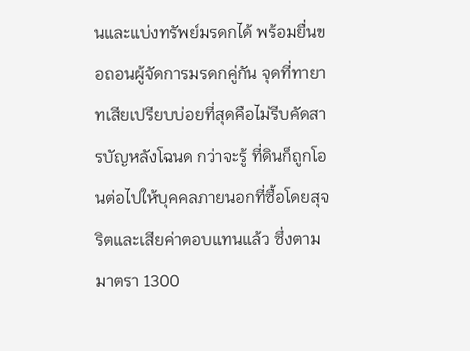นและแบ่งทรัพย์มรดกได้ พร้อมยื่นขอถอนผู้จัดการมรดกคู่กัน จุดที่ทายาทเสียเปรียบบ่อยที่สุดคือไม่รีบคัดสารบัญหลังโฉนด กว่าจะรู้ ที่ดินก็ถูกโอนต่อไปให้บุคคลภายนอกที่ซื้อโดยสุจริตและเสียค่าตอบแทนแล้ว ซึ่งตามมาตรา 1300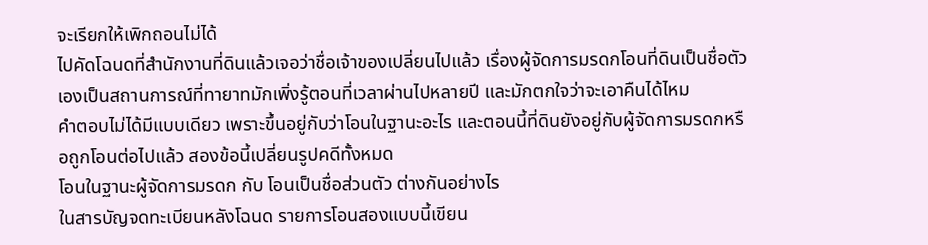จะเรียกให้เพิกถอนไม่ได้
ไปคัดโฉนดที่สำนักงานที่ดินแล้วเจอว่าชื่อเจ้าของเปลี่ยนไปแล้ว เรื่องผู้จัดการมรดกโอนที่ดินเป็นชื่อตัวเองเป็นสถานการณ์ที่ทายาทมักเพิ่งรู้ตอนที่เวลาผ่านไปหลายปี และมักตกใจว่าจะเอาคืนได้ไหม
คำตอบไม่ได้มีแบบเดียว เพราะขึ้นอยู่กับว่าโอนในฐานะอะไร และตอนนี้ที่ดินยังอยู่กับผู้จัดการมรดกหรือถูกโอนต่อไปแล้ว สองข้อนี้เปลี่ยนรูปคดีทั้งหมด
โอนในฐานะผู้จัดการมรดก กับ โอนเป็นชื่อส่วนตัว ต่างกันอย่างไร
ในสารบัญจดทะเบียนหลังโฉนด รายการโอนสองแบบนี้เขียน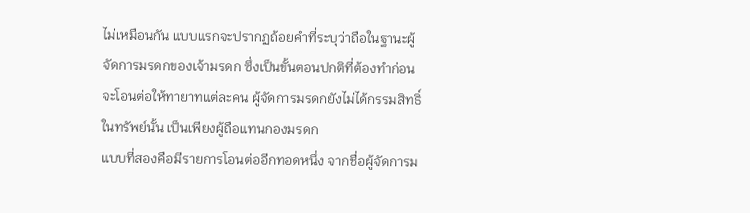ไม่เหมือนกัน แบบแรกจะปรากฏถ้อยคำที่ระบุว่าถือในฐานะผู้จัดการมรดกของเจ้ามรดก ซึ่งเป็นขั้นตอนปกติที่ต้องทำก่อนจะโอนต่อให้ทายาทแต่ละคน ผู้จัดการมรดกยังไม่ได้กรรมสิทธิ์ในทรัพย์นั้น เป็นเพียงผู้ถือแทนกองมรดก
แบบที่สองคือมีรายการโอนต่ออีกทอดหนึ่ง จากชื่อผู้จัดการม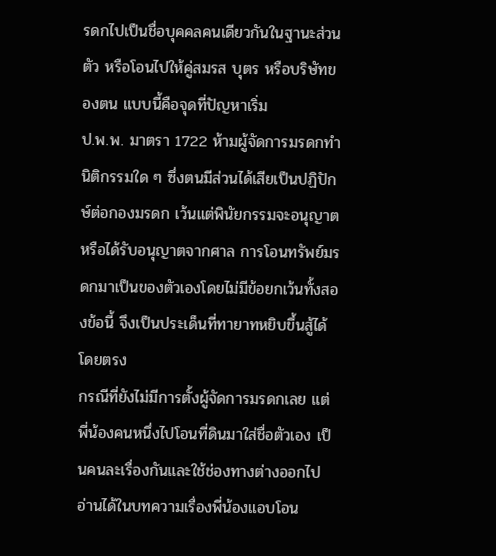รดกไปเป็นชื่อบุคคลคนเดียวกันในฐานะส่วนตัว หรือโอนไปให้คู่สมรส บุตร หรือบริษัทของตน แบบนี้คือจุดที่ปัญหาเริ่ม
ป.พ.พ. มาตรา 1722 ห้ามผู้จัดการมรดกทำนิติกรรมใด ๆ ซึ่งตนมีส่วนได้เสียเป็นปฏิปักษ์ต่อกองมรดก เว้นแต่พินัยกรรมจะอนุญาตหรือได้รับอนุญาตจากศาล การโอนทรัพย์มรดกมาเป็นของตัวเองโดยไม่มีข้อยกเว้นทั้งสองข้อนี้ จึงเป็นประเด็นที่ทายาทหยิบขึ้นสู้ได้โดยตรง
กรณีที่ยังไม่มีการตั้งผู้จัดการมรดกเลย แต่พี่น้องคนหนึ่งไปโอนที่ดินมาใส่ชื่อตัวเอง เป็นคนละเรื่องกันและใช้ช่องทางต่างออกไป อ่านได้ในบทความเรื่องพี่น้องแอบโอน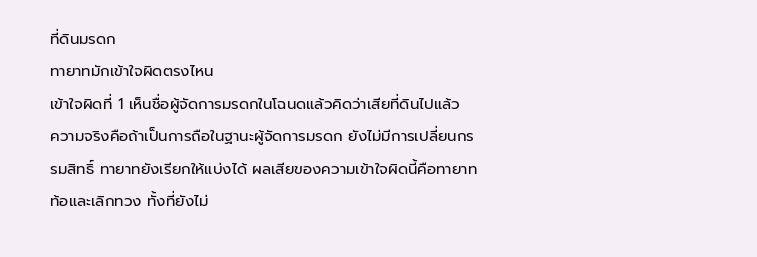ที่ดินมรดก
ทายาทมักเข้าใจผิดตรงไหน
เข้าใจผิดที่ 1 เห็นชื่อผู้จัดการมรดกในโฉนดแล้วคิดว่าเสียที่ดินไปแล้ว
ความจริงคือถ้าเป็นการถือในฐานะผู้จัดการมรดก ยังไม่มีการเปลี่ยนกรรมสิทธิ์ ทายาทยังเรียกให้แบ่งได้ ผลเสียของความเข้าใจผิดนี้คือทายาทท้อและเลิกทวง ทั้งที่ยังไม่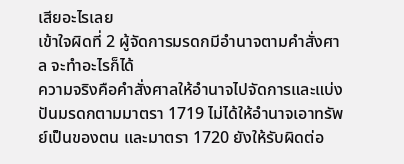เสียอะไรเลย
เข้าใจผิดที่ 2 ผู้จัดการมรดกมีอำนาจตามคำสั่งศาล จะทำอะไรก็ได้
ความจริงคือคำสั่งศาลให้อำนาจไปจัดการและแบ่งปันมรดกตามมาตรา 1719 ไม่ได้ให้อำนาจเอาทรัพย์เป็นของตน และมาตรา 1720 ยังให้รับผิดต่อ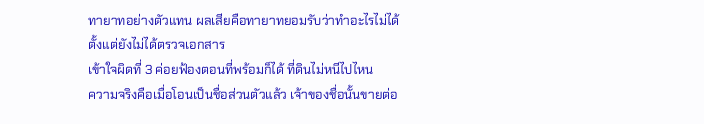ทายาทอย่างตัวแทน ผลเสียคือทายาทยอมรับว่าทำอะไรไม่ได้ตั้งแต่ยังไม่ได้ตรวจเอกสาร
เข้าใจผิดที่ 3 ค่อยฟ้องตอนที่พร้อมก็ได้ ที่ดินไม่หนีไปไหน
ความจริงคือเมื่อโอนเป็นชื่อส่วนตัวแล้ว เจ้าของชื่อนั้นขายต่อ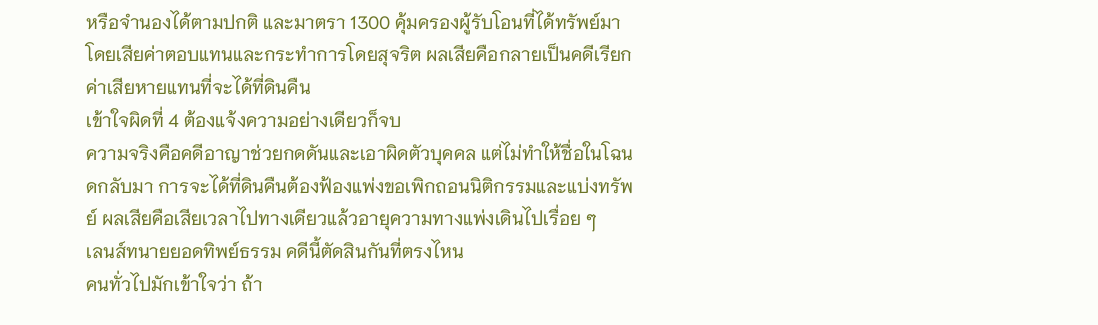หรือจำนองได้ตามปกติ และมาตรา 1300 คุ้มครองผู้รับโอนที่ได้ทรัพย์มาโดยเสียค่าตอบแทนและกระทำการโดยสุจริต ผลเสียคือกลายเป็นคดีเรียกค่าเสียหายแทนที่จะได้ที่ดินคืน
เข้าใจผิดที่ 4 ต้องแจ้งความอย่างเดียวก็จบ
ความจริงคือคดีอาญาช่วยกดดันและเอาผิดตัวบุคคล แต่ไม่ทำให้ชื่อในโฉนดกลับมา การจะได้ที่ดินคืนต้องฟ้องแพ่งขอเพิกถอนนิติกรรมและแบ่งทรัพย์ ผลเสียคือเสียเวลาไปทางเดียวแล้วอายุความทางแพ่งเดินไปเรื่อย ๆ
เลนส์ทนายยอดทิพย์ธรรม คดีนี้ตัดสินกันที่ตรงไหน
คนทั่วไปมักเข้าใจว่า ถ้า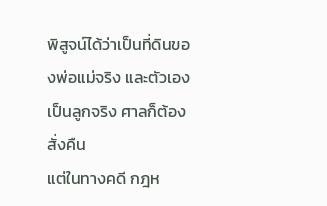พิสูจน์ได้ว่าเป็นที่ดินของพ่อแม่จริง และตัวเองเป็นลูกจริง ศาลก็ต้องสั่งคืน
แต่ในทางคดี กฎห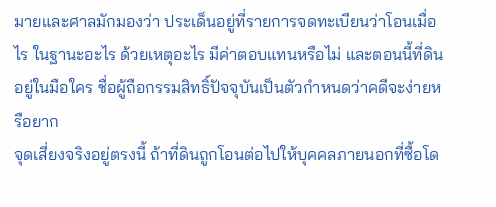มายและศาลมักมองว่า ประเด็นอยู่ที่รายการจดทะเบียนว่าโอนเมื่อไร ในฐานะอะไร ด้วยเหตุอะไร มีค่าตอบแทนหรือไม่ และตอนนี้ที่ดินอยู่ในมือใคร ชื่อผู้ถือกรรมสิทธิ์ปัจจุบันเป็นตัวกำหนดว่าคดีจะง่ายหรือยาก
จุดเสี่ยงจริงอยู่ตรงนี้ ถ้าที่ดินถูกโอนต่อไปให้บุคคลภายนอกที่ซื้อโด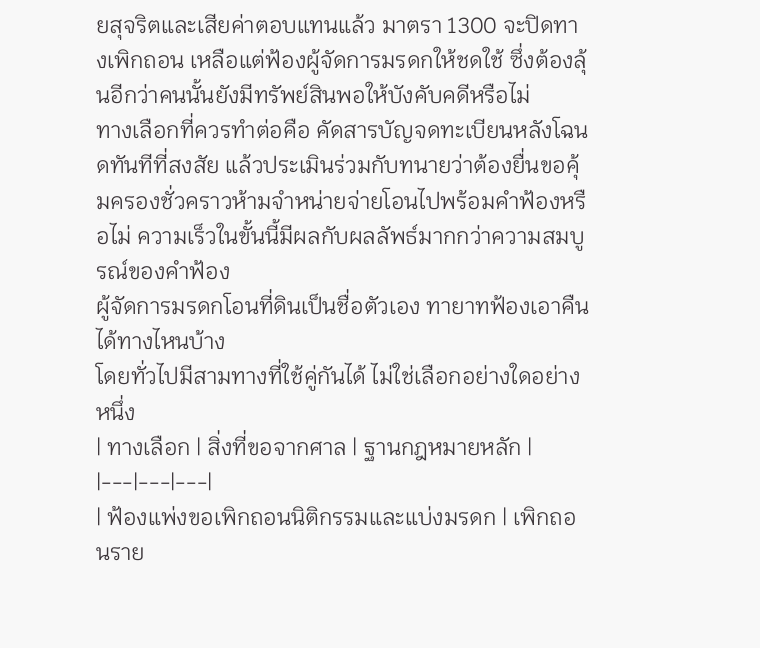ยสุจริตและเสียค่าตอบแทนแล้ว มาตรา 1300 จะปิดทางเพิกถอน เหลือแต่ฟ้องผู้จัดการมรดกให้ชดใช้ ซึ่งต้องลุ้นอีกว่าคนนั้นยังมีทรัพย์สินพอให้บังคับคดีหรือไม่
ทางเลือกที่ควรทำต่อคือ คัดสารบัญจดทะเบียนหลังโฉนดทันทีที่สงสัย แล้วประเมินร่วมกับทนายว่าต้องยื่นขอคุ้มครองชั่วคราวห้ามจำหน่ายจ่ายโอนไปพร้อมคำฟ้องหรือไม่ ความเร็วในขั้นนี้มีผลกับผลลัพธ์มากกว่าความสมบูรณ์ของคำฟ้อง
ผู้จัดการมรดกโอนที่ดินเป็นชื่อตัวเอง ทายาทฟ้องเอาคืนได้ทางไหนบ้าง
โดยทั่วไปมีสามทางที่ใช้คู่กันได้ ไม่ใช่เลือกอย่างใดอย่างหนึ่ง
| ทางเลือก | สิ่งที่ขอจากศาล | ฐานกฎหมายหลัก |
|---|---|---|
| ฟ้องแพ่งขอเพิกถอนนิติกรรมและแบ่งมรดก | เพิกถอนราย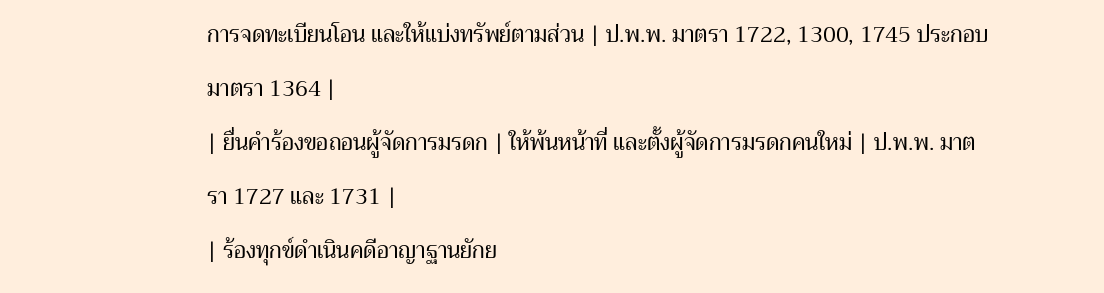การจดทะเบียนโอน และให้แบ่งทรัพย์ตามส่วน | ป.พ.พ. มาตรา 1722, 1300, 1745 ประกอบมาตรา 1364 |
| ยื่นคำร้องขอถอนผู้จัดการมรดก | ให้พ้นหน้าที่ และตั้งผู้จัดการมรดกคนใหม่ | ป.พ.พ. มาตรา 1727 และ 1731 |
| ร้องทุกข์ดำเนินคดีอาญาฐานยักย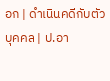อก | ดำเนินคดีกับตัวบุคคล | ป.อา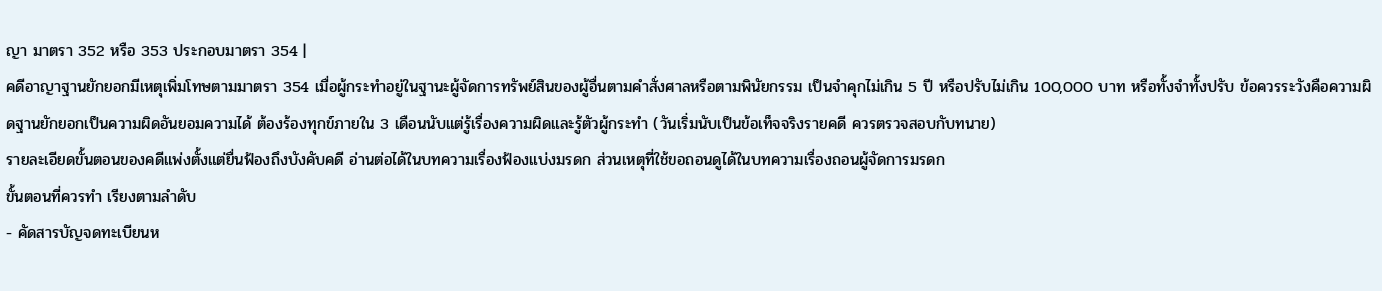ญา มาตรา 352 หรือ 353 ประกอบมาตรา 354 |
คดีอาญาฐานยักยอกมีเหตุเพิ่มโทษตามมาตรา 354 เมื่อผู้กระทำอยู่ในฐานะผู้จัดการทรัพย์สินของผู้อื่นตามคำสั่งศาลหรือตามพินัยกรรม เป็นจำคุกไม่เกิน 5 ปี หรือปรับไม่เกิน 100,000 บาท หรือทั้งจำทั้งปรับ ข้อควรระวังคือความผิดฐานยักยอกเป็นความผิดอันยอมความได้ ต้องร้องทุกข์ภายใน 3 เดือนนับแต่รู้เรื่องความผิดและรู้ตัวผู้กระทำ (วันเริ่มนับเป็นข้อเท็จจริงรายคดี ควรตรวจสอบกับทนาย)
รายละเอียดขั้นตอนของคดีแพ่งตั้งแต่ยื่นฟ้องถึงบังคับคดี อ่านต่อได้ในบทความเรื่องฟ้องแบ่งมรดก ส่วนเหตุที่ใช้ขอถอนดูได้ในบทความเรื่องถอนผู้จัดการมรดก
ขั้นตอนที่ควรทำ เรียงตามลำดับ
- คัดสารบัญจดทะเบียนห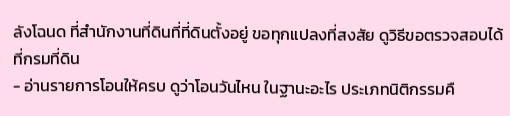ลังโฉนด ที่สำนักงานที่ดินที่ที่ดินตั้งอยู่ ขอทุกแปลงที่สงสัย ดูวิธีขอตรวจสอบได้ที่กรมที่ดิน
- อ่านรายการโอนให้ครบ ดูว่าโอนวันไหน ในฐานะอะไร ประเภทนิติกรรมคื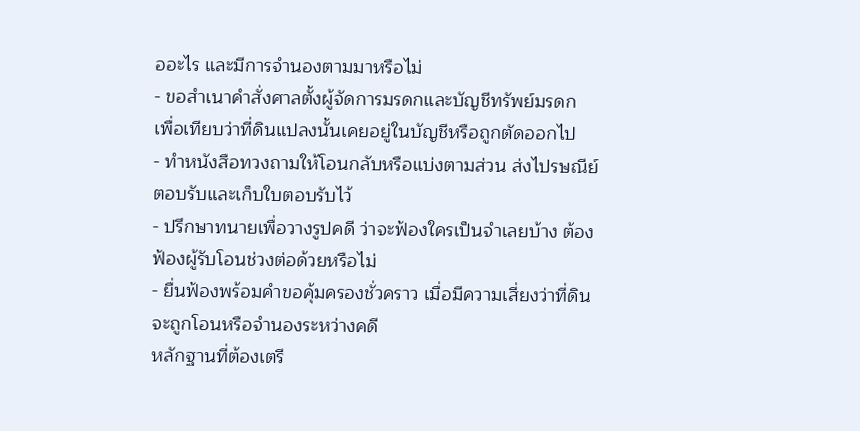ออะไร และมีการจำนองตามมาหรือไม่
- ขอสำเนาคำสั่งศาลตั้งผู้จัดการมรดกและบัญชีทรัพย์มรดก เพื่อเทียบว่าที่ดินแปลงนั้นเคยอยู่ในบัญชีหรือถูกตัดออกไป
- ทำหนังสือทวงถามให้โอนกลับหรือแบ่งตามส่วน ส่งไปรษณีย์ตอบรับและเก็บใบตอบรับไว้
- ปรึกษาทนายเพื่อวางรูปคดี ว่าจะฟ้องใครเป็นจำเลยบ้าง ต้องฟ้องผู้รับโอนช่วงต่อด้วยหรือไม่
- ยื่นฟ้องพร้อมคำขอคุ้มครองชั่วคราว เมื่อมีความเสี่ยงว่าที่ดินจะถูกโอนหรือจำนองระหว่างคดี
หลักฐานที่ต้องเตรี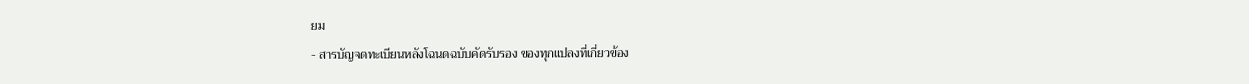ยม
- สารบัญจดทะเบียนหลังโฉนดฉบับคัดรับรอง ของทุกแปลงที่เกี่ยวข้อง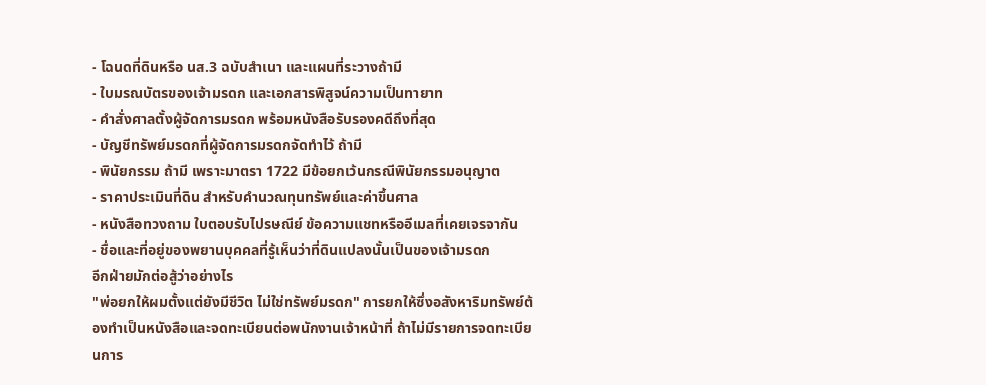- โฉนดที่ดินหรือ นส.3 ฉบับสำเนา และแผนที่ระวางถ้ามี
- ใบมรณบัตรของเจ้ามรดก และเอกสารพิสูจน์ความเป็นทายาท
- คำสั่งศาลตั้งผู้จัดการมรดก พร้อมหนังสือรับรองคดีถึงที่สุด
- บัญชีทรัพย์มรดกที่ผู้จัดการมรดกจัดทำไว้ ถ้ามี
- พินัยกรรม ถ้ามี เพราะมาตรา 1722 มีข้อยกเว้นกรณีพินัยกรรมอนุญาต
- ราคาประเมินที่ดิน สำหรับคำนวณทุนทรัพย์และค่าขึ้นศาล
- หนังสือทวงถาม ใบตอบรับไปรษณีย์ ข้อความแชทหรืออีเมลที่เคยเจรจากัน
- ชื่อและที่อยู่ของพยานบุคคลที่รู้เห็นว่าที่ดินแปลงนั้นเป็นของเจ้ามรดก
อีกฝ่ายมักต่อสู้ว่าอย่างไร
"พ่อยกให้ผมตั้งแต่ยังมีชีวิต ไม่ใช่ทรัพย์มรดก" การยกให้ซึ่งอสังหาริมทรัพย์ต้องทำเป็นหนังสือและจดทะเบียนต่อพนักงานเจ้าหน้าที่ ถ้าไม่มีรายการจดทะเบียนการ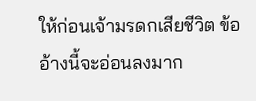ให้ก่อนเจ้ามรดกเสียชีวิต ข้ออ้างนี้จะอ่อนลงมาก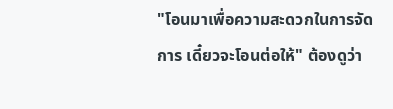"โอนมาเพื่อความสะดวกในการจัดการ เดี๋ยวจะโอนต่อให้" ต้องดูว่า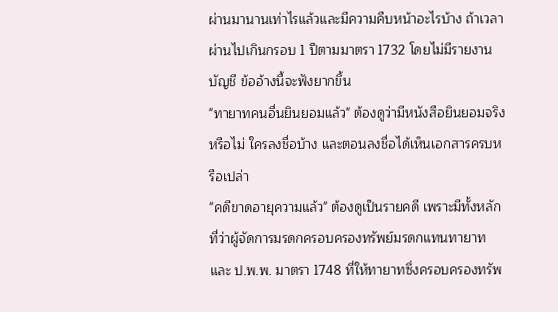ผ่านมานานเท่าไรแล้วและมีความคืบหน้าอะไรบ้าง ถ้าเวลาผ่านไปเกินกรอบ 1 ปีตามมาตรา 1732 โดยไม่มีรายงานบัญชี ข้ออ้างนี้จะฟังยากขึ้น
"ทายาทคนอื่นยินยอมแล้ว" ต้องดูว่ามีหนังสือยินยอมจริงหรือไม่ ใครลงชื่อบ้าง และตอนลงชื่อได้เห็นเอกสารครบหรือเปล่า
"คดีขาดอายุความแล้ว" ต้องดูเป็นรายคดี เพราะมีทั้งหลักที่ว่าผู้จัดการมรดกครอบครองทรัพย์มรดกแทนทายาท และ ป.พ.พ. มาตรา 1748 ที่ให้ทายาทซึ่งครอบครองทรัพ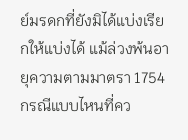ย์มรดกที่ยังมิได้แบ่งเรียกให้แบ่งได้ แม้ล่วงพ้นอายุความตามมาตรา 1754
กรณีแบบไหนที่คว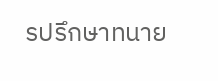รปรึกษาทนาย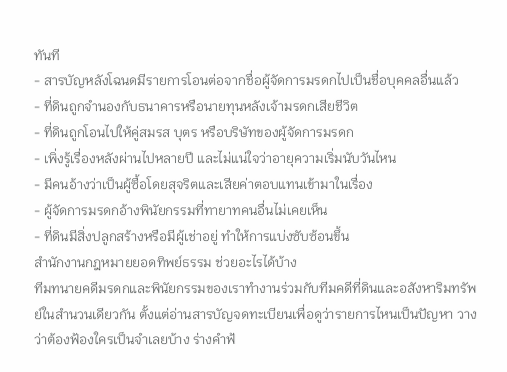ทันที
- สารบัญหลังโฉนดมีรายการโอนต่อจากชื่อผู้จัดการมรดกไปเป็นชื่อบุคคลอื่นแล้ว
- ที่ดินถูกจำนองกับธนาคารหรือนายทุนหลังเจ้ามรดกเสียชีวิต
- ที่ดินถูกโอนไปให้คู่สมรส บุตร หรือบริษัทของผู้จัดการมรดก
- เพิ่งรู้เรื่องหลังผ่านไปหลายปี และไม่แน่ใจว่าอายุความเริ่มนับวันไหน
- มีคนอ้างว่าเป็นผู้ซื้อโดยสุจริตและเสียค่าตอบแทนเข้ามาในเรื่อง
- ผู้จัดการมรดกอ้างพินัยกรรมที่ทายาทคนอื่นไม่เคยเห็น
- ที่ดินมีสิ่งปลูกสร้างหรือมีผู้เช่าอยู่ ทำให้การแบ่งซับซ้อนขึ้น
สำนักงานกฎหมายยอดทิพย์ธรรม ช่วยอะไรได้บ้าง
ทีมทนายคดีมรดกและพินัยกรรมของเราทำงานร่วมกับทีมคดีที่ดินและอสังหาริมทรัพย์ในสำนวนเดียวกัน ตั้งแต่อ่านสารบัญจดทะเบียนเพื่อดูว่ารายการไหนเป็นปัญหา วางว่าต้องฟ้องใครเป็นจำเลยบ้าง ร่างคำฟ้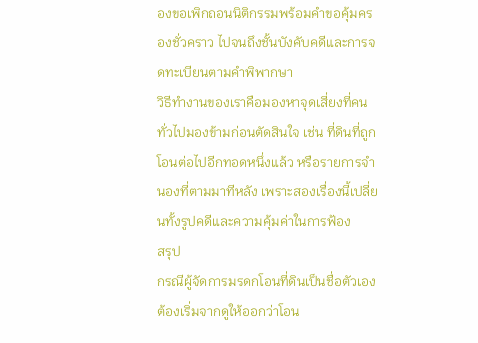องขอเพิกถอนนิติกรรมพร้อมคำขอคุ้มครองชั่วคราว ไปจนถึงชั้นบังคับคดีและการจดทะเบียนตามคำพิพากษา
วิธีทำงานของเราคือมองหาจุดเสี่ยงที่คนทั่วไปมองข้ามก่อนตัดสินใจ เช่น ที่ดินที่ถูกโอนต่อไปอีกทอดหนึ่งแล้ว หรือรายการจำนองที่ตามมาทีหลัง เพราะสองเรื่องนี้เปลี่ยนทั้งรูปคดีและความคุ้มค่าในการฟ้อง
สรุป
กรณีผู้จัดการมรดกโอนที่ดินเป็นชื่อตัวเองต้องเริ่มจากดูให้ออกว่าโอน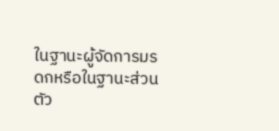ในฐานะผู้จัดการมรดกหรือในฐานะส่วนตัว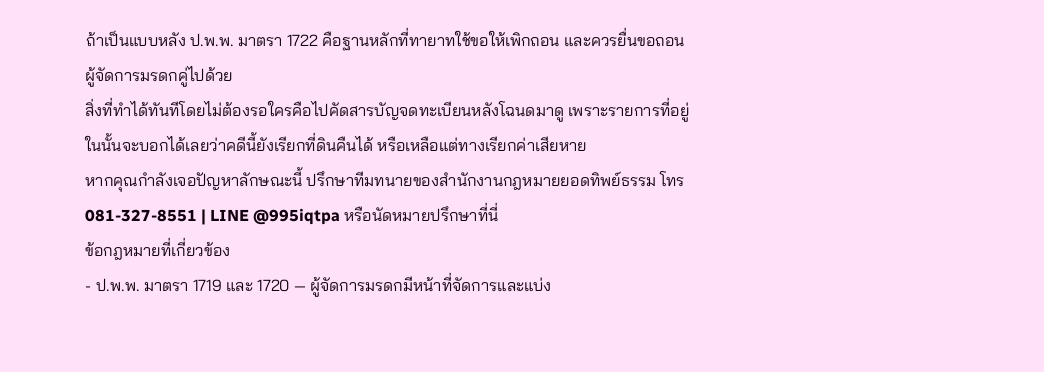ถ้าเป็นแบบหลัง ป.พ.พ. มาตรา 1722 คือฐานหลักที่ทายาทใช้ขอให้เพิกถอน และควรยื่นขอถอนผู้จัดการมรดกคู่ไปด้วย
สิ่งที่ทำได้ทันทีโดยไม่ต้องรอใครคือไปคัดสารบัญจดทะเบียนหลังโฉนดมาดู เพราะรายการที่อยู่ในนั้นจะบอกได้เลยว่าคดีนี้ยังเรียกที่ดินคืนได้ หรือเหลือแต่ทางเรียกค่าเสียหาย
หากคุณกำลังเจอปัญหาลักษณะนี้ ปรึกษาทีมทนายของสำนักงานกฎหมายยอดทิพย์ธรรม โทร 081-327-8551 | LINE @995iqtpa หรือนัดหมายปรึกษาที่นี่
ข้อกฎหมายที่เกี่ยวข้อง
- ป.พ.พ. มาตรา 1719 และ 1720 — ผู้จัดการมรดกมีหน้าที่จัดการและแบ่ง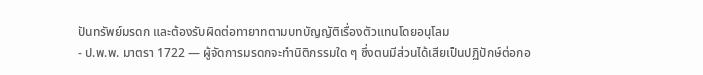ปันทรัพย์มรดก และต้องรับผิดต่อทายาทตามบทบัญญัติเรื่องตัวแทนโดยอนุโลม
- ป.พ.พ. มาตรา 1722 — ผู้จัดการมรดกจะทำนิติกรรมใด ๆ ซึ่งตนมีส่วนได้เสียเป็นปฏิปักษ์ต่อกอ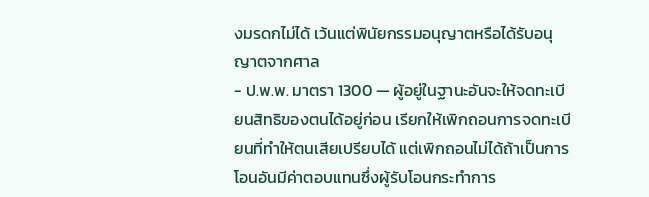งมรดกไม่ได้ เว้นแต่พินัยกรรมอนุญาตหรือได้รับอนุญาตจากศาล
- ป.พ.พ. มาตรา 1300 — ผู้อยู่ในฐานะอันจะให้จดทะเบียนสิทธิของตนได้อยู่ก่อน เรียกให้เพิกถอนการจดทะเบียนที่ทำให้ตนเสียเปรียบได้ แต่เพิกถอนไม่ได้ถ้าเป็นการโอนอันมีค่าตอบแทนซึ่งผู้รับโอนกระทำการ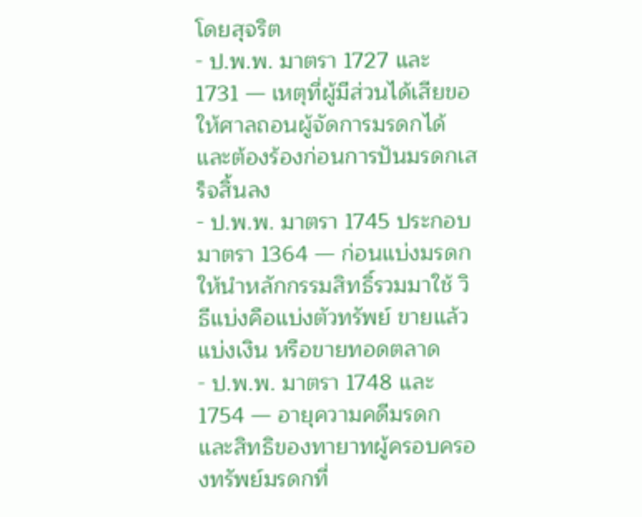โดยสุจริต
- ป.พ.พ. มาตรา 1727 และ 1731 — เหตุที่ผู้มีส่วนได้เสียขอให้ศาลถอนผู้จัดการมรดกได้ และต้องร้องก่อนการปันมรดกเสร็จสิ้นลง
- ป.พ.พ. มาตรา 1745 ประกอบมาตรา 1364 — ก่อนแบ่งมรดกให้นำหลักกรรมสิทธิ์รวมมาใช้ วิธีแบ่งคือแบ่งตัวทรัพย์ ขายแล้วแบ่งเงิน หรือขายทอดตลาด
- ป.พ.พ. มาตรา 1748 และ 1754 — อายุความคดีมรดก และสิทธิของทายาทผู้ครอบครองทรัพย์มรดกที่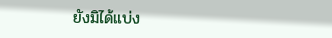ยังมิได้แบ่ง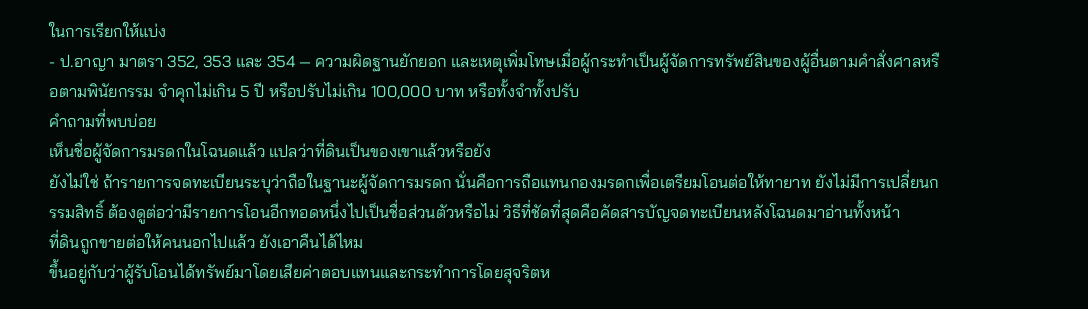ในการเรียกให้แบ่ง
- ป.อาญา มาตรา 352, 353 และ 354 — ความผิดฐานยักยอก และเหตุเพิ่มโทษเมื่อผู้กระทำเป็นผู้จัดการทรัพย์สินของผู้อื่นตามคำสั่งศาลหรือตามพินัยกรรม จำคุกไม่เกิน 5 ปี หรือปรับไม่เกิน 100,000 บาท หรือทั้งจำทั้งปรับ
คำถามที่พบบ่อย
เห็นชื่อผู้จัดการมรดกในโฉนดแล้ว แปลว่าที่ดินเป็นของเขาแล้วหรือยัง
ยังไม่ใช่ ถ้ารายการจดทะเบียนระบุว่าถือในฐานะผู้จัดการมรดก นั่นคือการถือแทนกองมรดกเพื่อเตรียมโอนต่อให้ทายาท ยังไม่มีการเปลี่ยนกรรมสิทธิ์ ต้องดูต่อว่ามีรายการโอนอีกทอดหนึ่งไปเป็นชื่อส่วนตัวหรือไม่ วิธีที่ชัดที่สุดคือคัดสารบัญจดทะเบียนหลังโฉนดมาอ่านทั้งหน้า
ที่ดินถูกขายต่อให้คนนอกไปแล้ว ยังเอาคืนได้ไหม
ขึ้นอยู่กับว่าผู้รับโอนได้ทรัพย์มาโดยเสียค่าตอบแทนและกระทำการโดยสุจริตห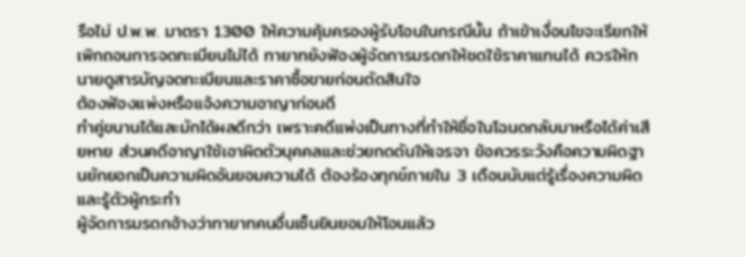รือไม่ ป.พ.พ. มาตรา 1300 ให้ความคุ้มครองผู้รับโอนในกรณีนั้น ถ้าเข้าเงื่อนไขจะเรียกให้เพิกถอนการจดทะเบียนไม่ได้ ทายาทยังฟ้องผู้จัดการมรดกให้ชดใช้ราคาแทนได้ ควรให้ทนายดูสารบัญจดทะเบียนและราคาซื้อขายก่อนตัดสินใจ
ต้องฟ้องแพ่งหรือแจ้งความอาญาก่อนดี
ทำคู่ขนานได้และมักได้ผลดีกว่า เพราะคดีแพ่งเป็นทางที่ทำให้ชื่อในโฉนดกลับมาหรือได้ค่าเสียหาย ส่วนคดีอาญาใช้เอาผิดตัวบุคคลและช่วยกดดันให้เจรจา ข้อควรระวังคือความผิดฐานยักยอกเป็นความผิดอันยอมความได้ ต้องร้องทุกข์ภายใน 3 เดือนนับแต่รู้เรื่องความผิดและรู้ตัวผู้กระทำ
ผู้จัดการมรดกอ้างว่าทายาทคนอื่นเซ็นยินยอมให้โอนแล้ว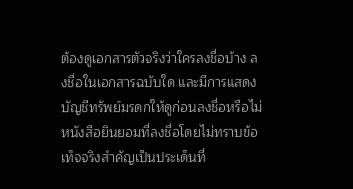ต้องดูเอกสารตัวจริงว่าใครลงชื่อบ้าง ลงชื่อในเอกสารฉบับใด และมีการแสดงบัญชีทรัพย์มรดกให้ดูก่อนลงชื่อหรือไม่ หนังสือยินยอมที่ลงชื่อโดยไม่ทราบข้อเท็จจริงสำคัญเป็นประเด็นที่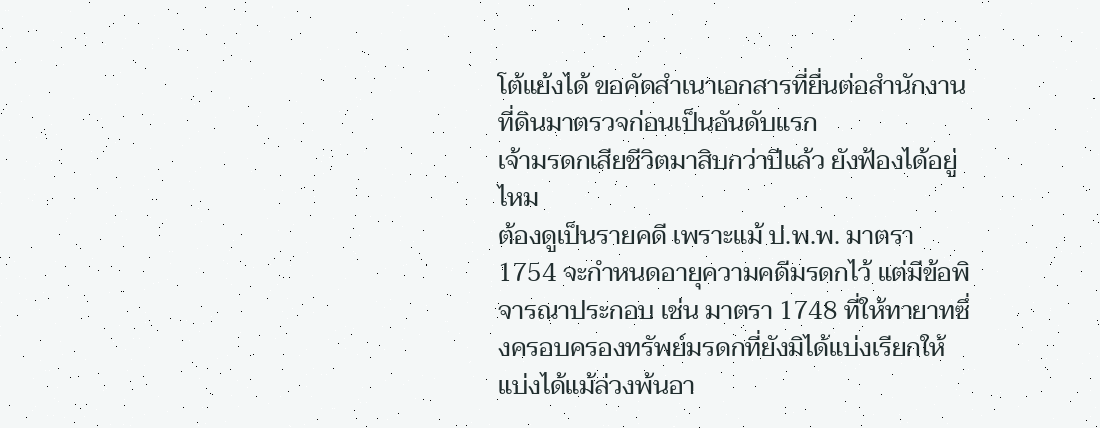โต้แย้งได้ ขอคัดสำเนาเอกสารที่ยื่นต่อสำนักงานที่ดินมาตรวจก่อนเป็นอันดับแรก
เจ้ามรดกเสียชีวิตมาสิบกว่าปีแล้ว ยังฟ้องได้อยู่ไหม
ต้องดูเป็นรายคดี เพราะแม้ ป.พ.พ. มาตรา 1754 จะกำหนดอายุความคดีมรดกไว้ แต่มีข้อพิจารณาประกอบ เช่น มาตรา 1748 ที่ให้ทายาทซึ่งครอบครองทรัพย์มรดกที่ยังมิได้แบ่งเรียกให้แบ่งได้แม้ล่วงพ้นอา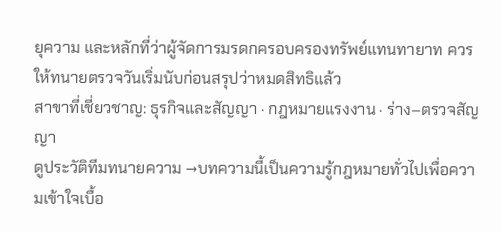ยุความ และหลักที่ว่าผู้จัดการมรดกครอบครองทรัพย์แทนทายาท ควรให้ทนายตรวจวันเริ่มนับก่อนสรุปว่าหมดสิทธิแล้ว
สาขาที่เชี่ยวชาญ: ธุรกิจและสัญญา · กฎหมายแรงงาน · ร่าง–ตรวจสัญญา
ดูประวัติทีมทนายความ →บทความนี้เป็นความรู้กฎหมายทั่วไปเพื่อความเข้าใจเบื้อ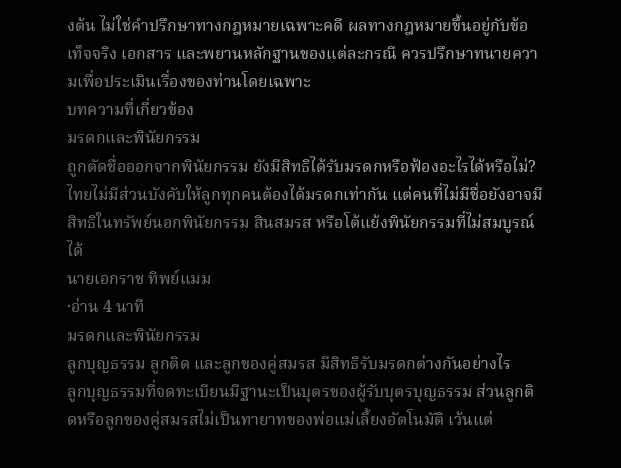งต้น ไม่ใช่คำปรึกษาทางกฎหมายเฉพาะคดี ผลทางกฎหมายขึ้นอยู่กับข้อเท็จจริง เอกสาร และพยานหลักฐานของแต่ละกรณี ควรปรึกษาทนายความเพื่อประเมินเรื่องของท่านโดยเฉพาะ
บทความที่เกี่ยวข้อง
มรดกและพินัยกรรม
ถูกตัดชื่อออกจากพินัยกรรม ยังมีสิทธิได้รับมรดกหรือฟ้องอะไรได้หรือไม่?
ไทยไม่มีส่วนบังคับให้ลูกทุกคนต้องได้มรดกเท่ากัน แต่คนที่ไม่มีชื่อยังอาจมีสิทธิในทรัพย์นอกพินัยกรรม สินสมรส หรือโต้แย้งพินัยกรรมที่ไม่สมบูรณ์ได้
นายเอกราช ทิพย์แมม
·อ่าน 4 นาที
มรดกและพินัยกรรม
ลูกบุญธรรม ลูกติด และลูกของคู่สมรส มีสิทธิรับมรดกต่างกันอย่างไร
ลูกบุญธรรมที่จดทะเบียนมีฐานะเป็นบุตรของผู้รับบุตรบุญธรรม ส่วนลูกติดหรือลูกของคู่สมรสไม่เป็นทายาทของพ่อแม่เลี้ยงอัตโนมัติ เว้นแต่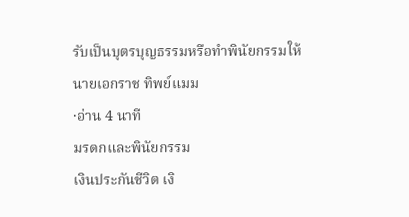รับเป็นบุตรบุญธรรมหรือทำพินัยกรรมให้
นายเอกราช ทิพย์แมม
·อ่าน 4 นาที
มรดกและพินัยกรรม
เงินประกันชีวิต เงิ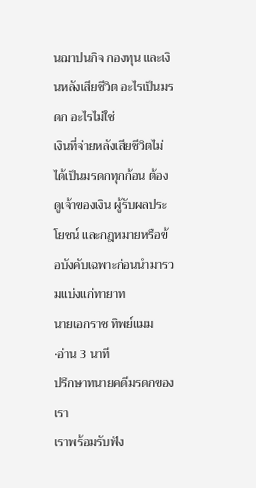นฌาปนกิจ กองทุน และเงินหลังเสียชีวิต อะไรเป็นมรดก อะไรไม่ใช่
เงินที่จ่ายหลังเสียชีวิตไม่ได้เป็นมรดกทุกก้อน ต้องดูเจ้าของเงิน ผู้รับผลประโยชน์ และกฎหมายหรือข้อบังคับเฉพาะก่อนนำมารวมแบ่งแก่ทายาท
นายเอกราช ทิพย์แมม
·อ่าน 3 นาที
ปรึกษาทนายคดีมรดกของเรา
เราพร้อมรับฟัง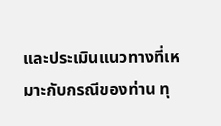และประเมินแนวทางที่เหมาะกับกรณีของท่าน ทุ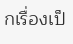กเรื่องเป็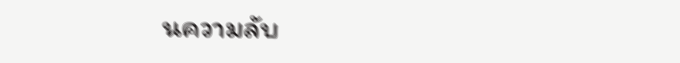นความลับ